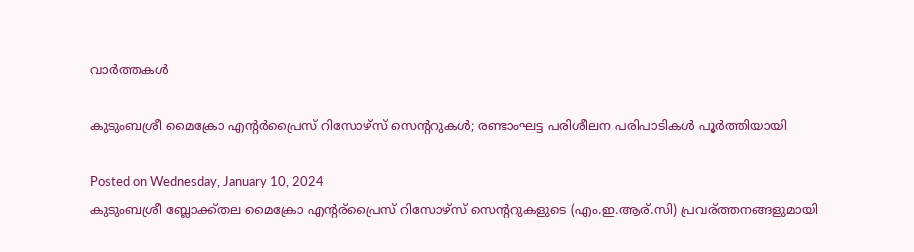വാര്‍ത്തകള്‍

കുടുംബശ്രീ മൈക്രോ എന്റര്‍പ്രൈസ് റിസോഴ്‌സ് സെന്ററുകള്‍; രണ്ടാംഘട്ട പരിശീലന പരിപാടികള്‍ പൂര്‍ത്തിയായി

Posted on Wednesday, January 10, 2024
കുടുംബശ്രീ ബ്ലോക്ക്തല മൈക്രോ എന്റര്പ്രൈസ് റിസോഴ്‌സ് സെന്ററുകളുടെ (എം.ഇ.ആര്.സി) പ്രവര്ത്തനങ്ങളുമായി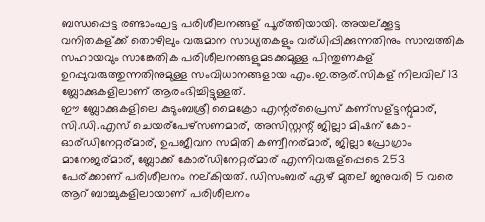ബന്ധപ്പെട്ട രണ്ടാംഘട്ട പരിശീലനങ്ങള് പൂര്ത്തിയായി. അയല്ക്കൂട്ട വനിതകള്ക്ക് തൊഴിലും വരുമാന സാധ്യതകളും വര്ധിപ്പിക്കുന്നതിനും സാമ്പത്തിക സഹായവും സാങ്കേതിക പരിശീലനങ്ങളുമടക്കമുള്ള പിന്തുണകള് ഉറപ്പുവരുത്തുന്നതിനുമുള്ള സംവിധാനങ്ങളായ എം.ഇ.ആര്.സികള് നിലവില് 13 ബ്ലോക്കുകളിലാണ് ആരംഭിച്ചിട്ടുള്ളത്.
ഈ ബ്ലോക്കുകളിലെ കുടുംബശ്രീ മൈക്രോ എന്റര്പ്രൈസ് കണ്സള്ട്ടന്റുമാര്, സി.ഡി.എസ് ചെയര്പേഴ്‌സണമാര്, അസിസ്റ്റന്റ് ജില്ലാ മിഷന് കോ-ഓര്ഡിനേറ്റര്മാര്, ഉപജീവന സമിതി കണ്വീനര്മാര്, ജില്ലാ പ്രോഗ്രാം മാനേജര്മാര്, ബ്ലോക്ക് കോര്ഡിനേറ്റര്മാര് എന്നിവരുള്പ്പെടെ 253 പേര്ക്കാണ് പരിശീലനം നല്കിയത്. ഡിസംബര് ഏഴ് മുതല് ജനുവരി 5 വരെ ആറ് ബാച്ചുകളിലായാണ് പരിശീലനം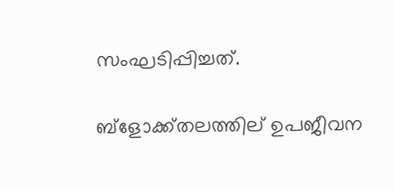സംഘടിപ്പിച്ചത്.

ബ്‌ളോക്ക്തലത്തില് ഉപജീവന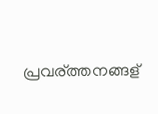പ്രവര്ത്തനങ്ങള്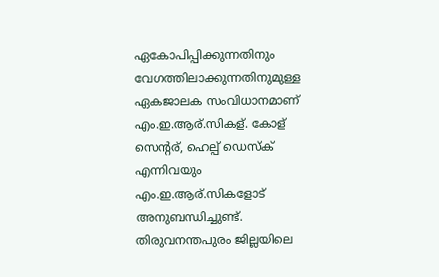ഏകോപിപ്പിക്കുന്നതിനും വേഗത്തിലാക്കുന്നതിനുമുള്ള ഏകജാലക സംവിധാനമാണ് എം.ഇ.ആര്.സികള്. കോള് സെന്റര്, ഹെല്പ് ഡെസ്‌ക് എന്നിവയും എം.ഇ.ആര്.സികളോട് അനുബന്ധിച്ചുണ്ട്.
തിരുവനന്തപുരം ജില്ലയിലെ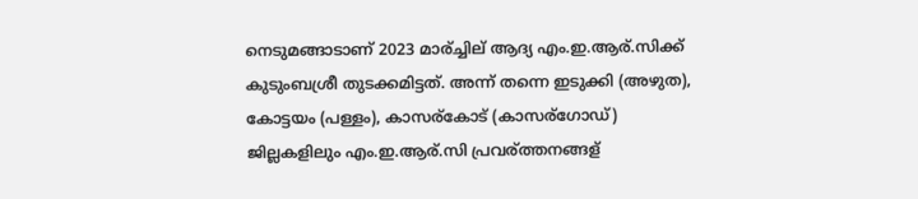നെടുമങ്ങാടാണ് 2023 മാര്ച്ചില് ആദ്യ എം.ഇ.ആര്.സിക്ക് കുടുംബശ്രീ തുടക്കമിട്ടത്. അന്ന് തന്നെ ഇടുക്കി (അഴുത), കോട്ടയം (പള്ളം), കാസര്കോട് (കാസര്ഗോഡ്) ജില്ലകളിലും എം.ഇ.ആര്.സി പ്രവര്ത്തനങ്ങള്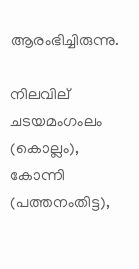ആരംഭിച്ചിരുന്നു.

നിലവില് ചടയമംഗംലം (കൊല്ലം), കോന്നി (പത്തനംതിട്ട),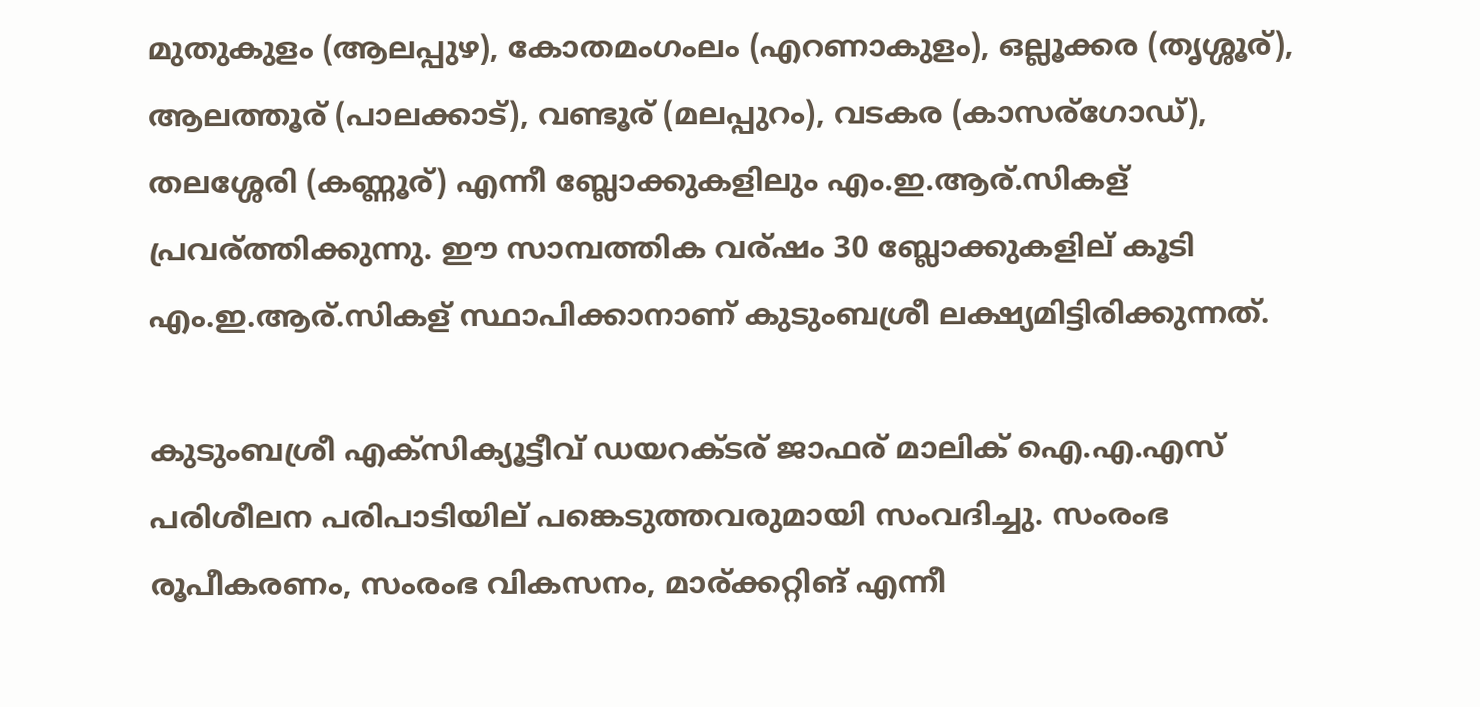മുതുകുളം (ആലപ്പുഴ), കോതമംഗംലം (എറണാകുളം), ഒല്ലൂക്കര (തൃശ്ശൂര്), ആലത്തൂര് (പാലക്കാട്), വണ്ടൂര് (മലപ്പുറം), വടകര (കാസര്ഗോഡ്), തലശ്ശേരി (കണ്ണൂര്) എന്നീ ബ്ലോക്കുകളിലും എം.ഇ.ആര്.സികള് പ്രവര്ത്തിക്കുന്നു. ഈ സാമ്പത്തിക വര്ഷം 30 ബ്ലോക്കുകളില് കൂടി എം.ഇ.ആര്.സികള് സ്ഥാപിക്കാനാണ് കുടുംബശ്രീ ലക്ഷ്യമിട്ടിരിക്കുന്നത്.

കുടുംബശ്രീ എക്‌സിക്യൂട്ടീവ് ഡയറക്ടര് ജാഫര് മാലിക് ഐ.എ.എസ് പരിശീലന പരിപാടിയില് പങ്കെടുത്തവരുമായി സംവദിച്ചു. സംരംഭ രൂപീകരണം, സംരംഭ വികസനം, മാര്ക്കറ്റിങ് എന്നീ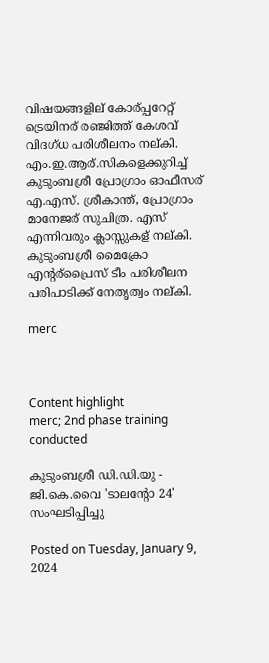വിഷയങ്ങളില് കോര്പ്പറേറ്റ് ട്രെയിനര് രഞ്ജിത്ത് കേശവ് വിദഗ്ധ പരിശീലനം നല്കി. എം.ഇ.ആര്.സികളെക്കുറിച്ച് കുടുംബശ്രീ പ്രോഗ്രാം ഓഫീസര് എ.എസ്. ശ്രീകാന്ത്, പ്രോഗ്രാം മാനേജര് സുചിത്ര. എസ് എന്നിവരും ക്ലാസ്സുകള് നല്കി. കുടുംബശ്രീ മൈക്രോ എന്റര്പ്രൈസ് ടീം പരിശീലന പരിപാടിക്ക് നേതൃത്വം നല്കി.

merc



Content highlight
merc; 2nd phase training conducted

കുടുംബശ്രീ ഡി.ഡി.യു - ജി.കെ.വൈ 'ടാലന്റോ 24' സംഘടിപ്പിച്ചു

Posted on Tuesday, January 9, 2024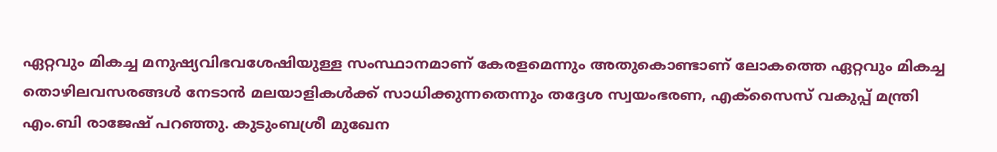ഏറ്റവും മികച്ച മനുഷ്യവിഭവശേഷിയുള്ള സംസ്ഥാനമാണ് കേരളമെന്നും അതുകൊണ്ടാണ് ലോകത്തെ ഏറ്റവും മികച്ച തൊഴിലവസരങ്ങള്‍ നേടാന്‍ മലയാളികള്‍ക്ക് സാധിക്കുന്നതെന്നും തദ്ദേശ സ്വയംഭരണ, എക്‌സൈസ് വകുപ്പ് മന്ത്രി എം.ബി രാജേഷ് പറഞ്ഞു. കുടുംബശ്രീ മുഖേന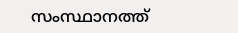സംസ്ഥാനത്ത്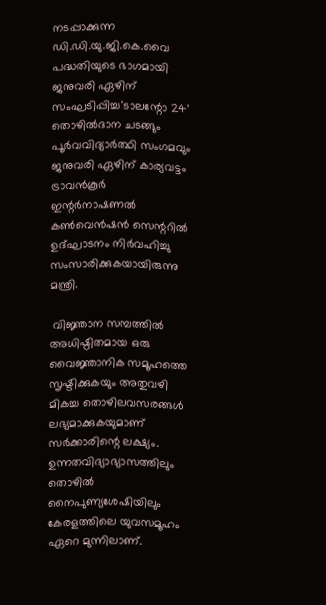നടപ്പാക്കുന്ന ഡി.ഡി.യു.ജി.കെ.വൈ പദ്ധതിയുടെ ഭാഗമായി ജനുവരി ഏഴിന് സംഘടിപ്പിച്ച'ടാലന്റോ 24' തൊഴില്‍ദാന ചടങ്ങും പൂര്‍വവിദ്യാര്‍ത്ഥി സംഗമവും ജനുവരി ഏഴിന്‌ കാര്യവട്ടം ട്രാവന്‍കൂര്‍ ഇന്റര്‍നാഷണല്‍ കണ്‍വെന്‍ഷന്‍ സെന്ററില്‍ ഉദ്ഘാടനം നിര്‍വഹിച്ചു സംസാരിക്കുകയായിരുന്നു മന്ത്രി.

 വിജ്ഞാന സമ്പത്തില്‍ അധിഷ്ഠിതമായ ഒരു വൈജ്ഞാനിക സമൂഹത്തെ സൃഷ്ടിക്കുകയും അതുവഴി മികച്ച തൊഴിലവസരങ്ങള്‍ ലഭ്യമാക്കുകയുമാണ് സര്‍ക്കാരിന്റെ ലക്ഷ്യം. ഉന്നതവിദ്യാഭ്യാസത്തിലും തൊഴില്‍ നൈപുണ്യശേഷിയിലും കേരളത്തിലെ യുവസമൂഹം ഏറെ മുന്നിലാണ്.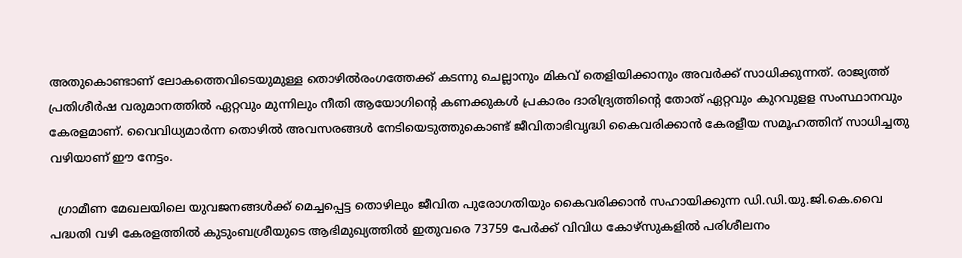അതുകൊണ്ടാണ് ലോകത്തെവിടെയുമുള്ള തൊഴില്‍രംഗത്തേക്ക് കടന്നു ചെല്ലാനും മികവ് തെളിയിക്കാനും അവര്‍ക്ക് സാധിക്കുന്നത്. രാജ്യത്ത് പ്രതിശീര്‍ഷ വരുമാനത്തില്‍ ഏറ്റവും മുന്നിലും നീതി ആയോഗിന്റെ കണക്കുകള്‍ പ്രകാരം ദാരിദ്ര്യത്തിന്റെ തോത് ഏറ്റവും കുറവുളള സംസ്ഥാനവും കേരളമാണ്. വൈവിധ്യമാര്‍ന്ന തൊഴില്‍ അവസരങ്ങള്‍ നേടിയെടുത്തുകൊണ്ട് ജീവിതാഭിവൃദ്ധി കൈവരിക്കാന്‍ കേരളീയ സമൂഹത്തിന് സാധിച്ചതു വഴിയാണ് ഈ നേട്ടം.

  ഗ്രാമീണ മേഖലയിലെ യുവജനങ്ങള്‍ക്ക് മെച്ചപ്പെട്ട തൊഴിലും ജീവിത പുരോഗതിയും കൈവരിക്കാന്‍ സഹായിക്കുന്ന ഡി.ഡി.യു.ജി.കെ.വൈ പദ്ധതി വഴി കേരളത്തില്‍ കുടുംബശ്രീയുടെ ആഭിമുഖ്യത്തില്‍ ഇതുവരെ 73759 പേര്‍ക്ക് വിവിധ കോഴ്‌സുകളില്‍ പരിശീലനം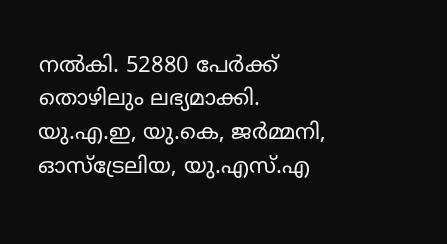നല്‍കി. 52880 പേര്‍ക്ക് തൊഴിലും ലഭ്യമാക്കി. യു.എ.ഇ, യു.കെ, ജര്‍മ്മനി, ഓസ്‌ട്രേലിയ, യു.എസ്.എ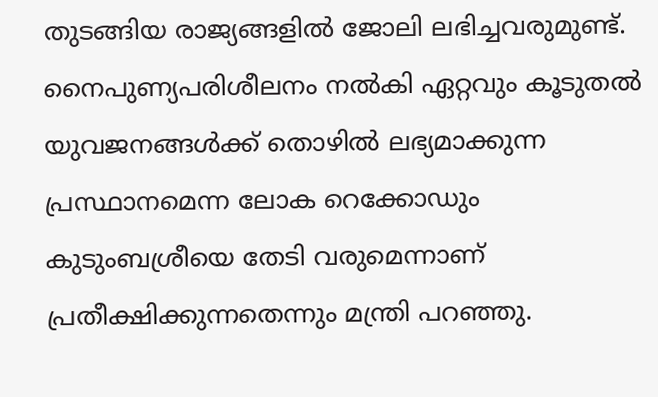തുടങ്ങിയ രാജ്യങ്ങളില്‍ ജോലി ലഭിച്ചവരുമുണ്ട്. നൈപുണ്യപരിശീലനം നല്‍കി ഏറ്റവും കൂടുതല്‍ യുവജനങ്ങള്‍ക്ക് തൊഴില്‍ ലഭ്യമാക്കുന്ന പ്രസ്ഥാനമെന്ന ലോക റെക്കോഡും കുടുംബശ്രീയെ തേടി വരുമെന്നാണ് പ്രതീക്ഷിക്കുന്നതെന്നും മന്ത്രി പറഞ്ഞു.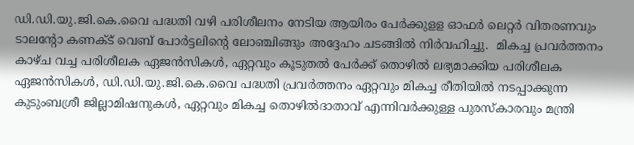ഡി.ഡി.യു.ജി.കെ.വൈ പദ്ധതി വഴി പരിശീലനം നേടിയ ആയിരം പേര്‍ക്കുളള ഓഫര്‍ ലെറ്റര്‍ വിതരണവും ടാലന്റോ കണക്ട് വെബ് പോര്‍ട്ടലിന്റെ ലോഞ്ചിങ്ങും അദ്ദേഹം ചടങ്ങില്‍ നിര്‍വഹിച്ചു.  മികച്ച പ്രവര്‍ത്തനം കാഴ്ച വച്ച പരിശീലക ഏജന്‍സികള്‍, ഏറ്റവും കൂടുതല്‍ പേര്‍ക്ക് തൊഴില്‍ ലഭ്യമാക്കിയ പരിശീലക ഏജന്‍സികള്‍, ഡി.ഡി.യു.ജി.കെ.വൈ പദ്ധതി പ്രവര്‍ത്തനം ഏറ്റവും മികച്ച രീതിയില്‍ നടപ്പാക്കുന്ന കുടുംബശ്രീ ജില്ലാമിഷനുകള്‍, ഏറ്റവും മികച്ച തൊഴില്‍ദാതാവ് എന്നിവര്‍ക്കുള്ള പുരസ്‌കാരവും മന്ത്രി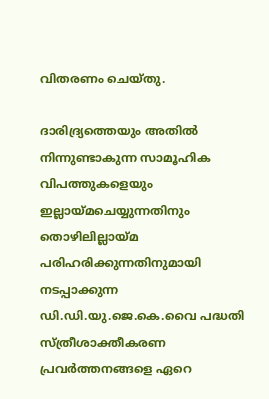വിതരണം ചെയ്തു.

ദാരിദ്ര്യത്തെയും അതില്‍ നിന്നുണ്ടാകുന്ന സാമൂഹിക വിപത്തുകളെയും ഇല്ലായ്മചെയ്യുന്നതിനും തൊഴിലില്ലായ്മ പരിഹരിക്കുന്നതിനുമായി നടപ്പാക്കുന്ന ഡി.ഡി.യു.ജെ.കെ.വൈ പദ്ധതി സ്ത്രീശാക്തീകരണ പ്രവര്‍ത്തനങ്ങളെ ഏറെ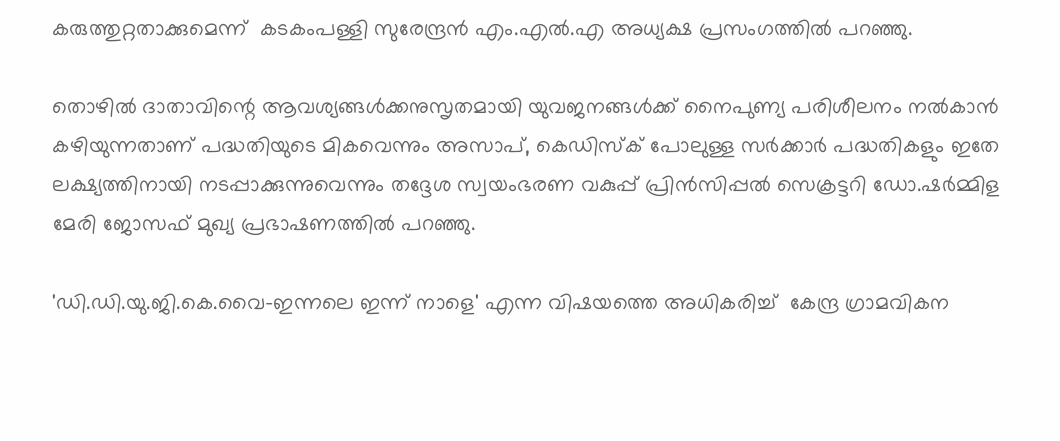കരുത്തുറ്റതാക്കുമെന്ന്  കടകംപള്ളി സുരേന്ദ്രന്‍ എം.എല്‍.എ അധ്യക്ഷ പ്രസംഗത്തില്‍ പറഞ്ഞു.

തൊഴില്‍ ദാതാവിന്റെ ആവശ്യങ്ങള്‍ക്കനുസൃതമായി യുവജനങ്ങള്‍ക്ക് നൈപുണ്യ പരിശീലനം നല്‍കാന്‍ കഴിയുന്നതാണ് പദ്ധതിയുടെ മികവെന്നും അസാപ്, കെഡിസ്‌ക് പോലുള്ള സര്‍ക്കാര്‍ പദ്ധതികളും ഇതേ ലക്ഷ്യത്തിനായി നടപ്പാക്കുന്നുവെന്നും തദ്ദേശ സ്വയംഭരണ വകുപ്പ് പ്രിന്‍സിപ്പല്‍ സെക്രട്ടറി ഡോ.ഷര്‍മ്മിള മേരി ജോസഫ് മുഖ്യ പ്രഭാഷണത്തില്‍ പറഞ്ഞു.

'ഡി.ഡി.യു.ജി.കെ.വൈ-ഇന്നലെ ഇന്ന് നാളെ' എന്ന വിഷയത്തെ അധികരിച്ച്  കേന്ദ്ര ഗ്രാമവികന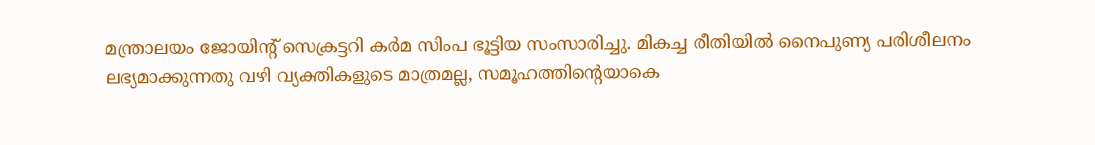മന്ത്രാലയം ജോയിന്റ് സെക്രട്ടറി കര്‍മ സിംപ ഭൂട്ടിയ സംസാരിച്ചു. മികച്ച രീതിയില്‍ നൈപുണ്യ പരിശീലനം ലഭ്യമാക്കുന്നതു വഴി വ്യക്തികളുടെ മാത്രമല്ല, സമൂഹത്തിന്റെയാകെ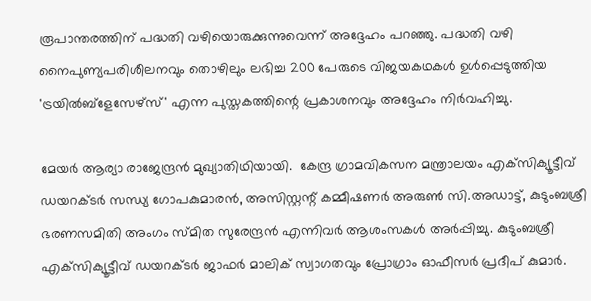രൂപാന്തരത്തിന് പദ്ധതി വഴിയൊരുക്കുന്നുവെന്ന് അദ്ദേഹം പറഞ്ഞു. പദ്ധതി വഴി നൈപുണ്യപരിശീലനവും തൊഴിലും ലഭിച്ച 200 പേരുടെ വിജയകഥകള്‍ ഉള്‍പ്പെടുത്തിയ 'ട്രയില്‍ബ്‌ളേസേഴ്‌സ്' എന്ന പുസ്തകത്തിന്റെ പ്രകാശനവും അദ്ദേഹം നിര്‍വഹിച്ചു.

മേയര്‍ ആര്യാ രാജേന്ദ്രന്‍ മുഖ്യാതിഥിയായി.  കേന്ദ്ര ഗ്രാമവികസന മന്ത്രാലയം എക്‌സിക്യൂട്ടീവ് ഡയറക്ടര്‍ സന്ധ്യ ഗോപകുമാരന്‍, അസിസ്റ്റന്റ് കമ്മീഷണര്‍ അരുണ്‍ സി.അഡാട്ട്, കുടുംബശ്രീ ഭരണസമിതി അംഗം സ്മിത സുരേന്ദ്രന്‍ എന്നിവര്‍ ആശംസകള്‍ അര്‍പ്പിച്ചു. കുടുംബശ്രീ എക്‌സിക്യൂട്ടീവ് ഡയറക്ടര്‍ ജാഫര്‍ മാലിക് സ്വാഗതവും പ്രോഗ്രാം ഓഫീസര്‍ പ്രദീപ് കുമാര്‍.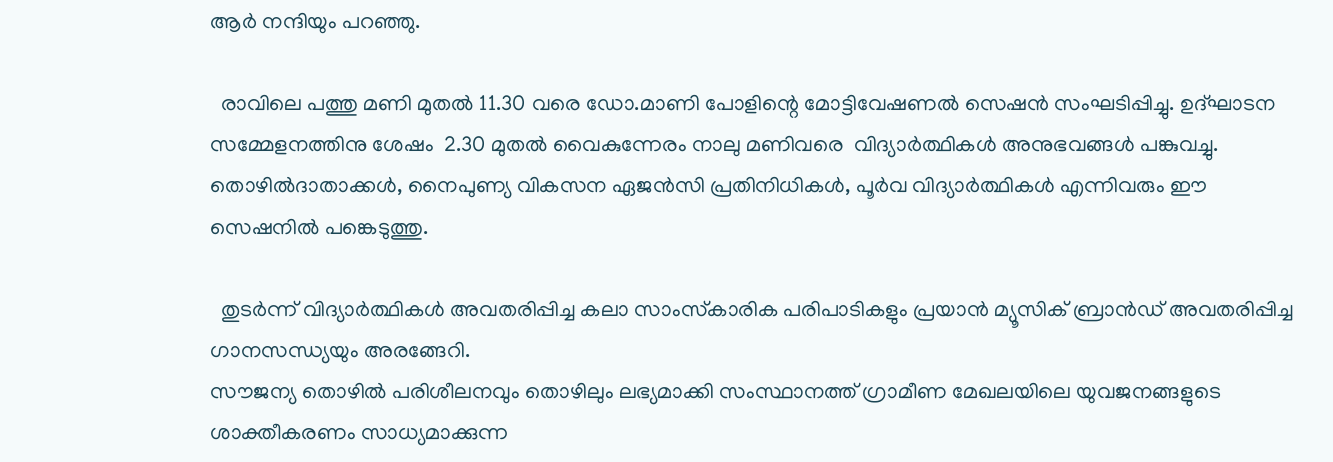ആര്‍ നന്ദിയും പറഞ്ഞു.

  രാവിലെ പത്തു മണി മുതല്‍ 11.30 വരെ ഡോ.മാണി പോളിന്റെ മോട്ടിവേഷണല്‍ സെഷന്‍ സംഘടിപ്പിച്ചു. ഉദ്ഘാടന സമ്മേളനത്തിനു ശേഷം  2.30 മുതല്‍ വൈകുന്നേരം നാലു മണിവരെ  വിദ്യാര്‍ത്ഥികള്‍ അനുഭവങ്ങള്‍ പങ്കുവച്ചു. തൊഴില്‍ദാതാക്കള്‍, നൈപുണ്യ വികസന ഏജന്‍സി പ്രതിനിധികള്‍, പൂര്‍വ വിദ്യാര്‍ത്ഥികള്‍ എന്നിവരും ഈ സെഷനില്‍ പങ്കെടുത്തു.

  തുടര്‍ന്ന് വിദ്യാര്‍ത്ഥികള്‍ അവതരിപ്പിച്ച കലാ സാംസ്‌കാരിക പരിപാടികളും പ്രയാന്‍ മ്യൂസിക് ബ്രാന്‍ഡ് അവതരിപ്പിച്ച ഗാനസന്ധ്യയും അരങ്ങേറി.
സൗജന്യ തൊഴില്‍ പരിശീലനവും തൊഴിലും ലഭ്യമാക്കി സംസ്ഥാനത്ത് ഗ്രാമീണ മേഖലയിലെ യുവജനങ്ങളുടെ ശാക്തീകരണം സാധ്യമാക്കുന്ന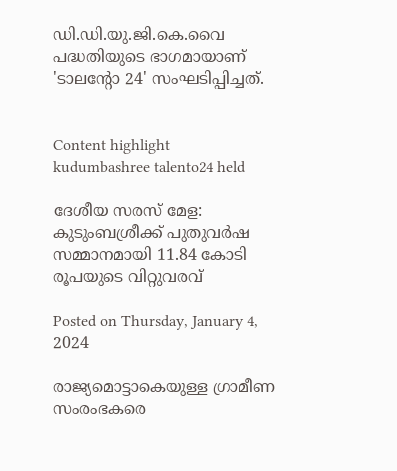ഡി.ഡി.യു.ജി.കെ.വൈ പദ്ധതിയുടെ ഭാഗമായാണ് 'ടാലന്റോ 24' സംഘടിപ്പിച്ചത്.


Content highlight
kudumbashree talento24 held

ദേശീയ സരസ് മേള: കുടുംബശ്രീക്ക് പുതുവര്‍ഷ സമ്മാനമായി 11.84 കോടി രൂപയുടെ വിറ്റുവരവ്

Posted on Thursday, January 4, 2024

രാജ്യമൊട്ടാകെയുള്ള ഗ്രാമീണ സംരംഭകരെ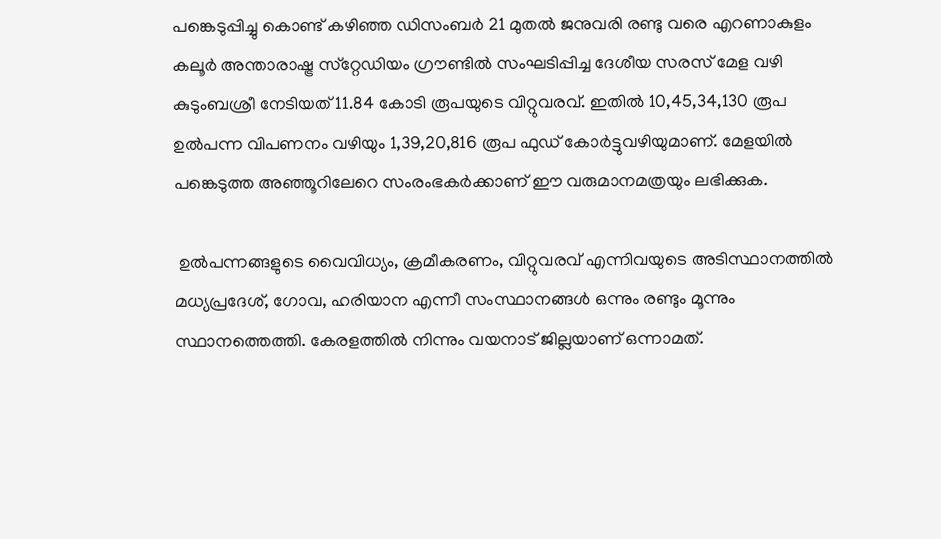പങ്കെടുപ്പിച്ചു കൊണ്ട് കഴിഞ്ഞ ഡിസംബര്‍ 21 മുതല്‍ ജനുവരി രണ്ടു വരെ എറണാകുളം കലൂര്‍ അന്താരാഷ്ട്ര സ്‌റ്റേഡിയം ഗ്രൗണ്ടില്‍ സംഘടിപ്പിച്ച ദേശീയ സരസ് മേള വഴി കുടുംബശ്രീ നേടിയത് 11.84 കോടി രൂപയുടെ വിറ്റുവരവ്. ഇതില്‍ 10,45,34,130 രൂപ ഉല്‍പന്ന വിപണനം വഴിയും 1,39,20,816 രൂപ ഫുഡ് കോര്‍ട്ടുവഴിയുമാണ്. മേളയില്‍ പങ്കെടുത്ത അഞ്ഞൂറിലേറെ സംരംഭകര്‍ക്കാണ് ഈ വരുമാനമത്രയും ലഭിക്കുക.

 ഉല്‍പന്നങ്ങളുടെ വൈവിധ്യം, ക്രമീകരണം, വിറ്റുവരവ് എന്നിവയുടെ അടിസ്ഥാനത്തില്‍ മധ്യപ്രദേശ്, ഗോവ, ഹരിയാന എന്നീ സംസ്ഥാനങ്ങള്‍ ഒന്നും രണ്ടും മൂന്നും സ്ഥാനത്തെത്തി. കേരളത്തില്‍ നിന്നും വയനാട് ജില്ലയാണ് ഒന്നാമത്.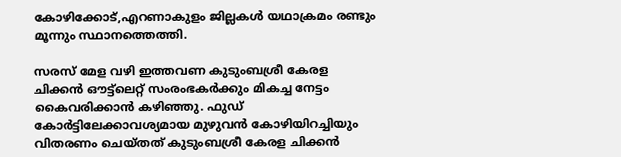കോഴിക്കോട്,എറണാകുളം ജില്ലകള്‍ യഥാക്രമം രണ്ടും മൂന്നും സ്ഥാനത്തെത്തി.

സരസ് മേള വഴി ഇത്തവണ കുടുംബശ്രീ കേരള ചിക്കന്‍ ഔട്ട്‌ലെറ്റ് സംരംഭകര്‍ക്കും മികച്ച നേട്ടം കൈവരിക്കാന്‍ കഴിഞ്ഞു. ഫുഡ് കോര്‍ട്ടിലേക്കാവശ്യമായ മുഴുവന്‍ കോഴിയിറച്ചിയും വിതരണം ചെയ്തത് കുടുംബശ്രീ കേരള ചിക്കന്‍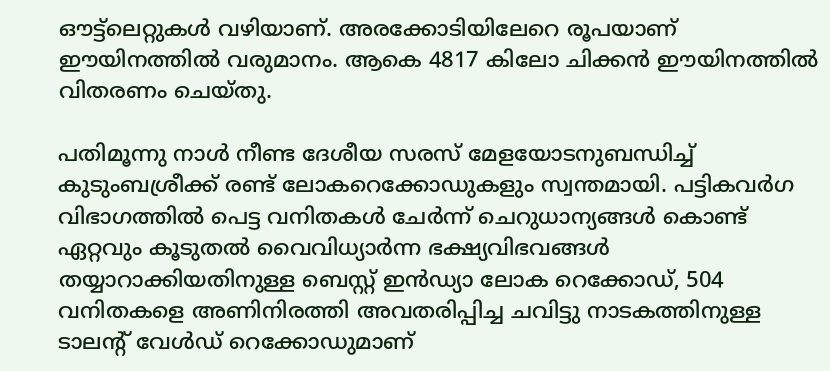ഔട്ട്‌ലെറ്റുകള്‍ വഴിയാണ്. അരക്കോടിയിലേറെ രൂപയാണ് ഈയിനത്തില്‍ വരുമാനം. ആകെ 4817 കിലോ ചിക്കന്‍ ഈയിനത്തില്‍ വിതരണം ചെയ്തു.

പതിമൂന്നു നാള്‍ നീണ്ട ദേശീയ സരസ് മേളയോടനുബന്ധിച്ച് കുടുംബശ്രീക്ക് രണ്ട് ലോകറെക്കോഡുകളും സ്വന്തമായി. പട്ടികവര്‍ഗ വിഭാഗത്തില്‍ പെട്ട വനിതകള്‍ ചേര്‍ന്ന് ചെറുധാന്യങ്ങള്‍ കൊണ്ട് ഏറ്റവും കൂടുതല്‍ വൈവിധ്യാര്‍ന്ന ഭക്ഷ്യവിഭവങ്ങള്‍ തയ്യാറാക്കിയതിനുള്ള ബെസ്റ്റ് ഇന്‍ഡ്യാ ലോക റെക്കോഡ്, 504 വനിതകളെ അണിനിരത്തി അവതരിപ്പിച്ച ചവിട്ടു നാടകത്തിനുള്ള ടാലന്റ് വേള്‍ഡ് റെക്കോഡുമാണ്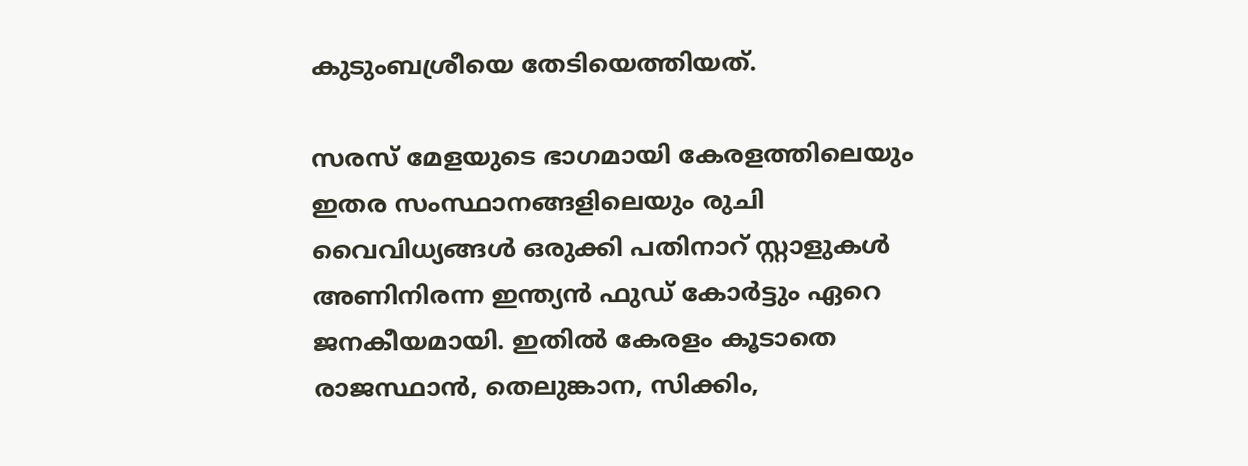കുടുംബശ്രീയെ തേടിയെത്തിയത്.

സരസ് മേളയുടെ ഭാഗമായി കേരളത്തിലെയും ഇതര സംസ്ഥാനങ്ങളിലെയും രുചി വൈവിധ്യങ്ങള്‍ ഒരുക്കി പതിനാറ് സ്റ്റാളുകള്‍ അണിനിരന്ന ഇന്ത്യന്‍ ഫുഡ് കോര്‍ട്ടും ഏറെ ജനകീയമായി. ഇതില്‍ കേരളം കൂടാതെ രാജസ്ഥാന്‍, തെലുങ്കാന, സിക്കിം,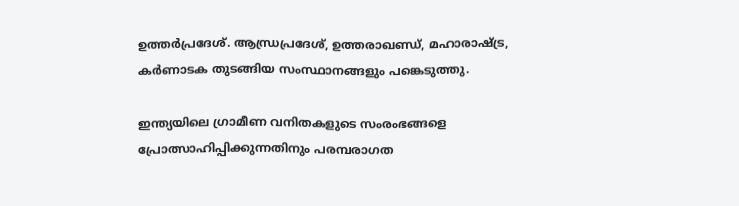ഉത്തര്‍പ്രദേശ്. ആന്ധ്രപ്രദേശ്, ഉത്തരാഖണ്ഡ്, മഹാരാഷ്ട്ര, കര്‍ണാടക തുടങ്ങിയ സംസ്ഥാനങ്ങളും പങ്കെടുത്തു.

ഇന്ത്യയിലെ ഗ്രാമീണ വനിതകളുടെ സംരംഭങ്ങളെ പ്രോത്സാഹിപ്പിക്കുന്നതിനും പരമ്പരാഗത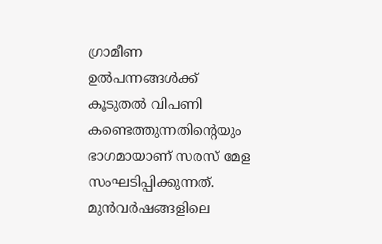ഗ്രാമീണ ഉല്‍പന്നങ്ങള്‍ക്ക് കൂടുതല്‍ വിപണി കണ്ടെത്തുന്നതിന്റെയും ഭാഗമായാണ് സരസ് മേള സംഘടിപ്പിക്കുന്നത്. മുന്‍വര്‍ഷങ്ങളിലെ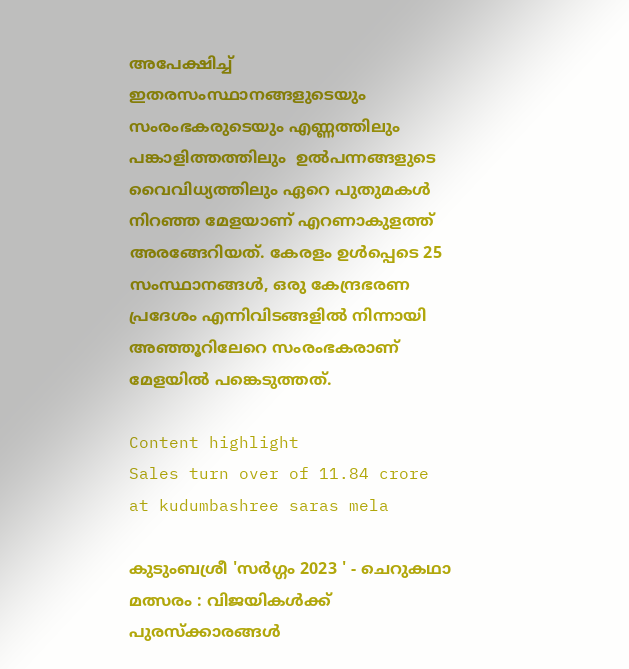അപേക്ഷിച്ച് ഇതരസംസ്ഥാനങ്ങളുടെയും സംരംഭകരുടെയും എണ്ണത്തിലും പങ്കാളിത്തത്തിലും  ഉല്‍പന്നങ്ങളുടെ വൈവിധ്യത്തിലും ഏറെ പുതുമകള്‍ നിറഞ്ഞ മേളയാണ് എറണാകുളത്ത് അരങ്ങേറിയത്. കേരളം ഉള്‍പ്പെടെ 25 സംസ്ഥാനങ്ങള്‍, ഒരു കേന്ദ്രഭരണ പ്രദേശം എന്നിവിടങ്ങളില്‍ നിന്നായി അഞ്ഞൂറിലേറെ സംരംഭകരാണ് മേളയില്‍ പങ്കെടുത്തത്.

Content highlight
Sales turn over of 11.84 crore at kudumbashree saras mela

കുടുംബശ്രീ 'സര്‍ഗ്ഗം 2023 ' - ചെറുകഥാ മത്സരം : വിജയികള്‍ക്ക് പുരസ്‌ക്കാരങ്ങള്‍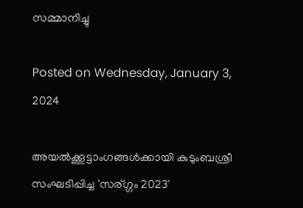സമ്മാനിച്ചു

Posted on Wednesday, January 3, 2024

അയല്‍ക്കൂട്ടാംഗങ്ങള്‍ക്കായി കുടുംബശ്രീ സംഘടിപ്പിച്ച 'സര്ഗ്ഗം 2023'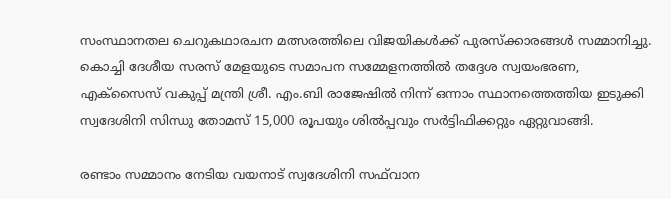സംസ്ഥാനതല ചെറുകഥാരചന മത്സരത്തിലെ വിജയികള്‍ക്ക് പുരസ്‌ക്കാരങ്ങള്‍ സമ്മാനിച്ചു. കൊച്ചി ദേശീയ സരസ് മേളയുടെ സമാപന സമ്മേളനത്തില്‍ തദ്ദേശ സ്വയംഭരണ, എക്‌സൈസ് വകുപ്പ് മന്ത്രി ശ്രീ. എം.ബി രാജേഷില്‍ നിന്ന് ഒന്നാം സ്ഥാനത്തെത്തിയ ഇടുക്കി സ്വദേശിനി സിന്ധു തോമസ് 15,000 രൂപയും ശില്‍പ്പവും സര്‍ട്ടിഫിക്കറ്റും ഏറ്റുവാങ്ങി.

രണ്ടാം സമ്മാനം നേടിയ വയനാട് സ്വദേശിനി സഫ്‌വാന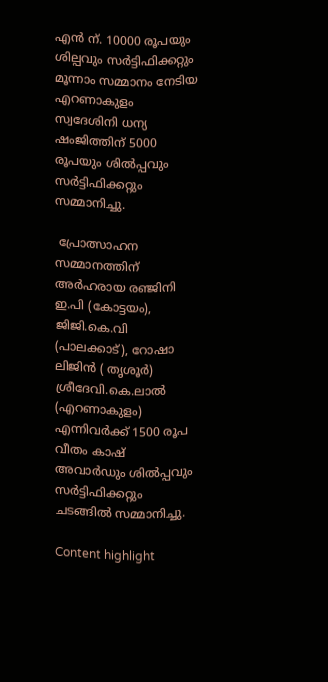എന്‍ ന്. 10000 രൂപയും ശില്പവും സര്‍ട്ടിഫിക്കറ്റും മൂന്നാം സമ്മാനം നേടിയ എറണാകുളം സ്വദേശിനി ധന്യ ഷംജിത്തിന് 5000 രൂപയും ശില്‍പ്പവും സര്‍ട്ടിഫിക്കറ്റും സമ്മാനിച്ചു.

 പ്രോത്സാഹന സമ്മാനത്തിന് അര്‍ഹരായ രഞ്ജിനി ഇ.പി (കോട്ടയം), ജിജി.കെ.വി (പാലക്കാട്), റോഷാ ലിജിന്‍ ( തൃശൂര്‍) ശ്രീദേവി.കെ.ലാല്‍ (എറണാകുളം) എന്നിവര്‍ക്ക് 1500 രൂപ വീതം കാഷ് അവാര്‍ഡും ശില്‍പ്പവും സര്‍ട്ടിഫിക്കറ്റും ചടങ്ങില്‍ സമ്മാനിച്ചു.

Content highlight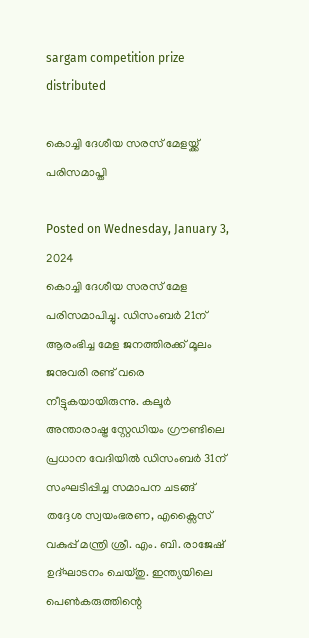sargam competition prize distributed

കൊച്ചി ദേശീയ സരസ് മേളയ്ക്ക് പരിസമാപ്തി

Posted on Wednesday, January 3, 2024
കൊച്ചി ദേശീയ സരസ് മേള പരിസമാപിച്ചു. ഡിസംബര്‍ 21ന് ആരംഭിച്ച മേള ജനത്തിരക്ക് മൂലം ജനുവരി രണ്ട് വരെ നീട്ടുകയായിരുന്നു. കലൂർ അന്താരാഷ്ട്ര സ്റ്റേഡിയം ഗ്രൗണ്ടിലെ പ്രധാന വേദിയിൽ ഡിസംബര്‍ 31ന് സംഘടിപ്പിച്ച സമാപന ചടങ്ങ് തദ്ദേശ സ്വയംഭരണ, എക്സൈസ് വകുപ്പ് മന്ത്രി ശ്രീ. എം. ബി. രാജേഷ് ഉദ്ഘാടനം ചെയ്തു. ഇന്ത്യയിലെ പെൺകരുത്തിന്റെ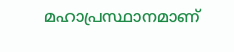മഹാപ്രസ്ഥാനമാണ്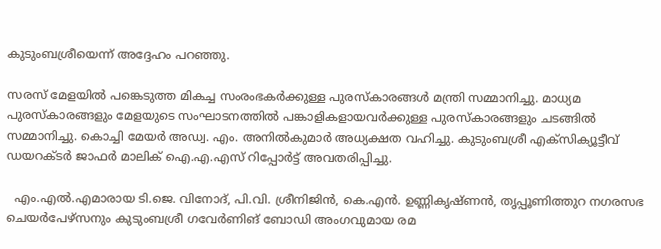കുടുംബശ്രീയെന്ന് അദ്ദേഹം പറഞ്ഞു.

സരസ് മേളയിൽ പങ്കെടുത്ത മികച്ച സംരംഭകർക്കുള്ള പുരസ്കാരങ്ങൾ മന്ത്രി സമ്മാനിച്ചു. മാധ്യമ പുരസ്കാരങ്ങളും മേളയുടെ സംഘാടനത്തിൽ പങ്കാളികളായവർക്കുള്ള പുരസ്കാരങ്ങളും ചടങ്ങിൽ സമ്മാനിച്ചു. കൊച്ചി മേയർ അഡ്വ. എം. അനിൽകുമാർ അധ്യക്ഷത വഹിച്ചു. കുടുംബശ്രീ എക്സിക്യൂട്ടീവ് ഡയറക്ടർ ജാഫർ മാലിക് ഐ.എ.എസ് റിപ്പോർട്ട് അവതരിപ്പിച്ചു.

  എം.എൽ.എമാരായ ടി.ജെ. വിനോദ്, പി.വി. ശ്രീനിജിൻ, കെ.എൻ. ഉണ്ണികൃഷ്ണൻ, തൃപ്പൂണിത്തുറ നഗരസഭ ചെയർപേഴ്സനും കുടുംബശ്രീ ഗവേർണിങ് ബോഡി അംഗവുമായ രമ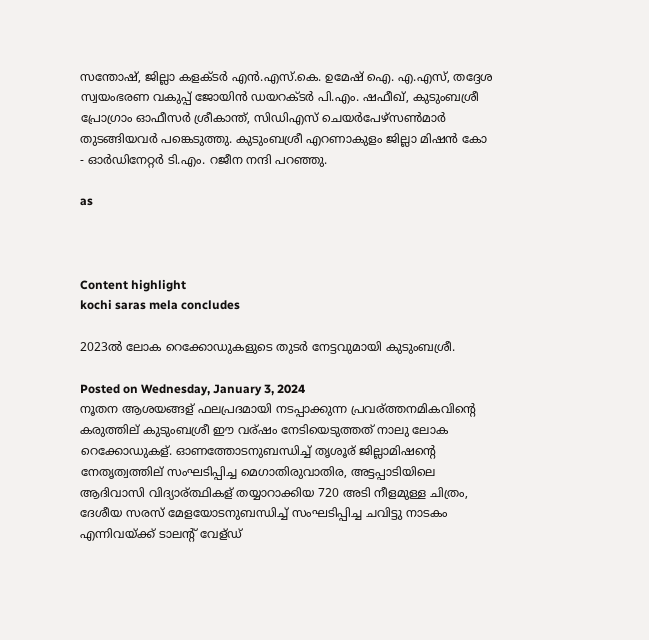സന്തോഷ്, ജില്ലാ കളക്ടർ എൻ.എസ്.കെ. ഉമേഷ് ഐ. എ.എസ്, തദ്ദേശ സ്വയംഭരണ വകുപ്പ് ജോയിൻ ഡയറക്ടർ പി.എം. ഷഫീഖ്, കുടുംബശ്രീ പ്രോഗ്രാം ഓഫീസർ ശ്രീകാന്ത്, സിഡിഎസ് ചെയർപേഴ്സൺമാർ തുടങ്ങിയവർ പങ്കെടുത്തു. കുടുംബശ്രീ എറണാകുളം ജില്ലാ മിഷൻ കോ - ഓർഡിനേറ്റർ ടി.എം. റജീന നന്ദി പറഞ്ഞു.

as



Content highlight
kochi saras mela concludes

2023ല്‍ ലോക റെക്കോഡുകളുടെ തുടര്‍ നേട്ടവുമായി കുടുംബശ്രീ.

Posted on Wednesday, January 3, 2024
നൂതന ആശയങ്ങള് ഫലപ്രദമായി നടപ്പാക്കുന്ന പ്രവര്ത്തനമികവിന്റെ കരുത്തില് കുടുംബശ്രീ ഈ വര്ഷം നേടിയെടുത്തത് നാലു ലോക റെക്കോഡുകള്. ഓണത്തോടനുബന്ധിച്ച് തൃശൂര് ജില്ലാമിഷന്റെ നേതൃത്വത്തില് സംഘടിപ്പിച്ച മെഗാതിരുവാതിര, അട്ടപ്പാടിയിലെ ആദിവാസി വിദ്യാര്ത്ഥികള് തയ്യാറാക്കിയ 720 അടി നീളമുള്ള ചിത്രം, ദേശീയ സരസ് മേളയോടനുബന്ധിച്ച് സംഘടിപ്പിച്ച ചവിട്ടു നാടകം എന്നിവയ്ക്ക് ടാലന്റ് വേള്ഡ്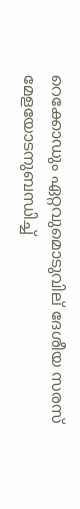റെക്കോഡും ഏറ്റവുമൊടുവില് ദേശീയ സരസ് മേളയോടനുബന്ധിച്ച്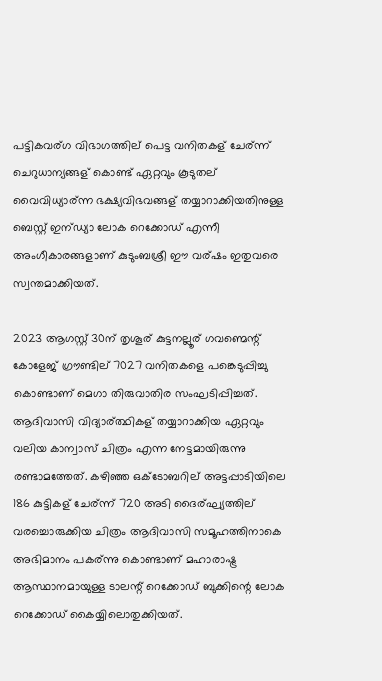പട്ടികവര്ഗ വിഭാഗത്തില് പെട്ട വനിതകള് ചേര്ന്ന് ചെറുധാന്യങ്ങള് കൊണ്ട് ഏറ്റവും കൂടുതല് വൈവിധ്യാര്ന്ന ഭക്ഷ്യവിഭവങ്ങള് തയ്യാറാക്കിയതിനുള്ള ബെസ്റ്റ് ഇന്ഡ്യാ ലോക റെക്കോഡ് എന്നീ അംഗീകാരങ്ങളാണ് കുടുംബശ്രീ ഈ വര്ഷം ഇതുവരെ സ്വന്തമാക്കിയത്.

2023 ആഗസ്റ്റ് 30ന് തൃശൂര് കുട്ടനല്ലൂര് ഗവണ്മെന്റ് കോളേജ് ഗ്രൗണ്ടില് 7027 വനിതകളെ പങ്കെടുപ്പിച്ചു കൊണ്ടാണ് മെഗാ തിരുവാതിര സംഘടിപ്പിച്ചത്. ആദിവാസി വിദ്യാര്ത്ഥികള് തയ്യാറാക്കിയ ഏറ്റവും വലിയ കാന്വാസ് ചിത്രം എന്ന നേട്ടമായിരുന്നു രണ്ടാമത്തേത്. കഴിഞ്ഞ ഒക്ടോബറില് അട്ടപ്പാടിയിലെ 186 കുട്ടികള് ചേര്ന്ന് 720 അടി ദൈര്ഘ്യത്തില് വരച്ചൊരുക്കിയ ചിത്രം ആദിവാസി സമൂഹത്തിനാകെ അഭിമാനം പകര്ന്നു കൊണ്ടാണ് മഹാരാഷ്ട്ര ആസ്ഥാനമായുള്ള ടാലന്റ് റെക്കോഡ് ബുക്കിന്റെ ലോക റെക്കോഡ് കൈയ്യിലൊതുക്കിയത്.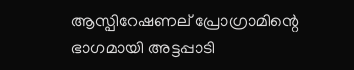ആസ്പിറേഷണല് പ്രോഗ്രാമിന്റെ ഭാഗമായി അട്ടപ്പാടി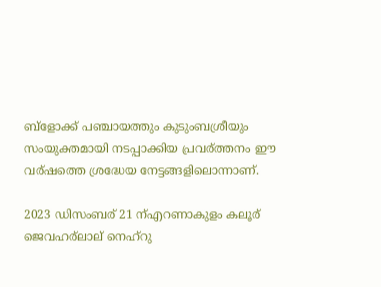ബ്‌ളോക്ക് പഞ്ചായത്തും കുടുംബശ്രീയും സംയുക്തമായി നടപ്പാക്കിയ പ്രവര്ത്തനം ഈ വര്ഷത്തെ ശ്രദ്ധേയ നേട്ടങ്ങളിലൊന്നാണ്.

2023 ഡിസംബര് 21 ന്എറണാകുളം കലൂര് ജെവഹര്ലാല് നെഹ്‌റു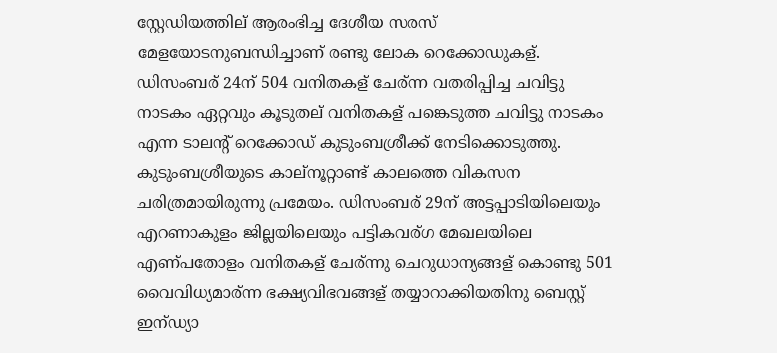സ്റ്റേഡിയത്തില് ആരംഭിച്ച ദേശീയ സരസ് മേളയോടനുബന്ധിച്ചാണ് രണ്ടു ലോക റെക്കോഡുകള്. ഡിസംബര് 24ന് 504 വനിതകള് ചേര്ന്ന വതരിപ്പിച്ച ചവിട്ടു നാടകം ഏറ്റവും കൂടുതല് വനിതകള് പങ്കെടുത്ത ചവിട്ടു നാടകം എന്ന ടാലന്റ് റെക്കോഡ് കുടുംബശ്രീക്ക് നേടിക്കൊടുത്തു. കുടുംബശ്രീയുടെ കാല്നൂറ്റാണ്ട് കാലത്തെ വികസന ചരിത്രമായിരുന്നു പ്രമേയം. ഡിസംബര് 29ന് അട്ടപ്പാടിയിലെയും എറണാകുളം ജില്ലയിലെയും പട്ടികവര്ഗ മേഖലയിലെ എണ്പതോളം വനിതകള് ചേര്ന്നു ചെറുധാന്യങ്ങള് കൊണ്ടു 501 വൈവിധ്യമാര്ന്ന ഭക്ഷ്യവിഭവങ്ങള് തയ്യാറാക്കിയതിനു ബെസ്റ്റ് ഇന്ഡ്യാ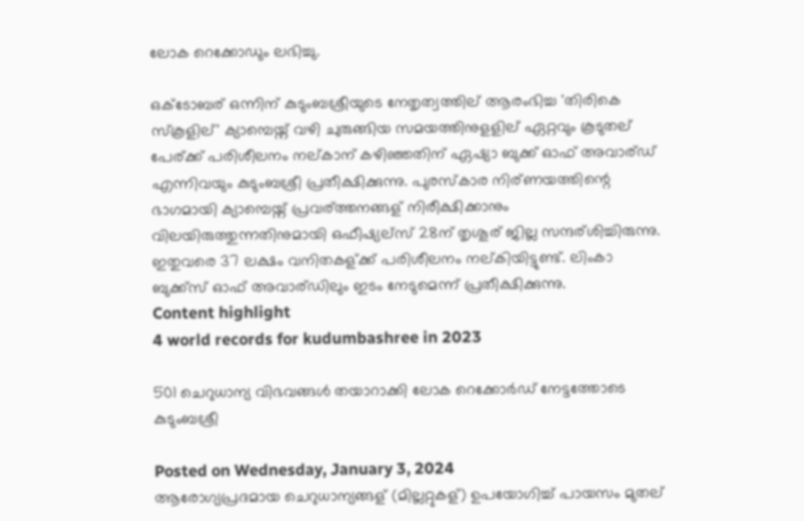ലോക റെക്കോഡും ലഭിച്ചു.

ഒക്ടോബര് ഒന്നിന് കുടുംബശ്രീയുടെ നേതൃത്വത്തില് ആരംഭിച്ച 'തിരികെ സ്‌കൂളില്' ക്യാമ്പെയ്ന് വഴി ചുരുങ്ങിയ സമയത്തിനുളളില് ഏറ്റവും കൂടുതല് പേര്ക്ക് പരിശീലനം നല്കാന് കഴിഞ്ഞതിന് ഏഷ്യാ ബുക്ക് ഓഫ് അവാര്ഡ് എന്നിവയും കുടുംബശ്രീ പ്രതീക്ഷിക്കുന്നു. പുരസ്‌കാര നിര്ണയത്തിന്റെ ഭാഗമായി ക്യാമ്പെയ്ന് പ്രവര്ത്തനങ്ങള് നിരീക്ഷിക്കാനും വിലയിരുത്തുന്നതിനുമായി ഒഫീഷ്യല്സ് 28ന് തൃശൂര് ജില്ല സന്ദര്ശിച്ചിരുന്നു. ഇതുവരെ 37 ലക്ഷം വനിതകള്ക്ക് പരിശീലനം നല്കിയിട്ടുണ്ട്. ലിംകാ ബുക്ക്‌സ് ഓഫ് അവാര്ഡിലും ഇടം നേടുമെന്ന് പ്രതീക്ഷിക്കുന്നു.
Content highlight
4 world records for kudumbashree in 2023

501 ചെറുധാന്യ വിഭവങ്ങള്‍ തയാറാക്കി ലോക റെക്കോര്‍ഡ് നേട്ടത്തോടെ കുടുംബശ്രീ

Posted on Wednesday, January 3, 2024
ആരോഗ്യപ്രദമായ ചെറുധാന്യങ്ങള് (മില്ലറ്റുകള്) ഉപയോഗിച്ച് പായസം മുതല്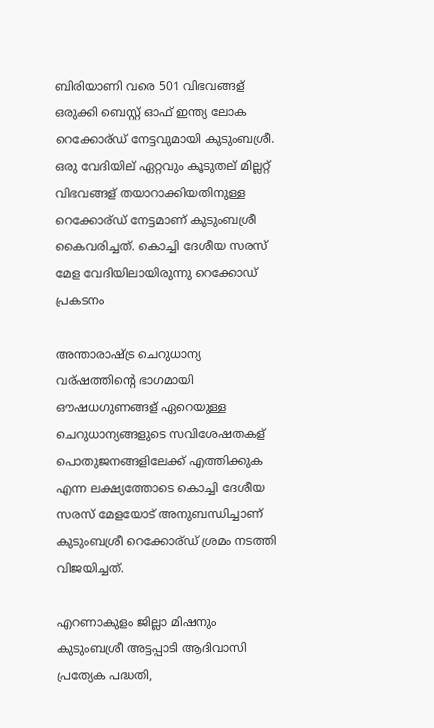ബിരിയാണി വരെ 501 വിഭവങ്ങള് ഒരുക്കി ബെസ്റ്റ് ഓഫ് ഇന്ത്യ ലോക റെക്കോര്ഡ് നേട്ടവുമായി കുടുംബശ്രീ. ഒരു വേദിയില് ഏറ്റവും കൂടുതല് മില്ലറ്റ് വിഭവങ്ങള് തയാറാക്കിയതിനുള്ള റെക്കോര്ഡ് നേട്ടമാണ് കുടുംബശ്രീ കൈവരിച്ചത്. കൊച്ചി ദേശീയ സരസ് മേള വേദിയിലായിരുന്നു റെക്കോഡ് പ്രകടനം

അന്താരാഷ്ട്ര ചെറുധാന്യ വര്ഷത്തിന്റെ ഭാഗമായി ഔഷധഗുണങ്ങള് ഏറെയുള്ള ചെറുധാന്യങ്ങളുടെ സവിശേഷതകള് പൊതുജനങ്ങളിലേക്ക് എത്തിക്കുക എന്ന ലക്ഷ്യത്തോടെ കൊച്ചി ദേശീയ സരസ് മേളയോട് അനുബന്ധിച്ചാണ് കുടുംബശ്രീ റെക്കോര്ഡ് ശ്രമം നടത്തി വിജയിച്ചത്.

എറണാകുളം ജില്ലാ മിഷനും കുടുംബശ്രീ അട്ടപ്പാടി ആദിവാസി പ്രത്യേക പദ്ധതി,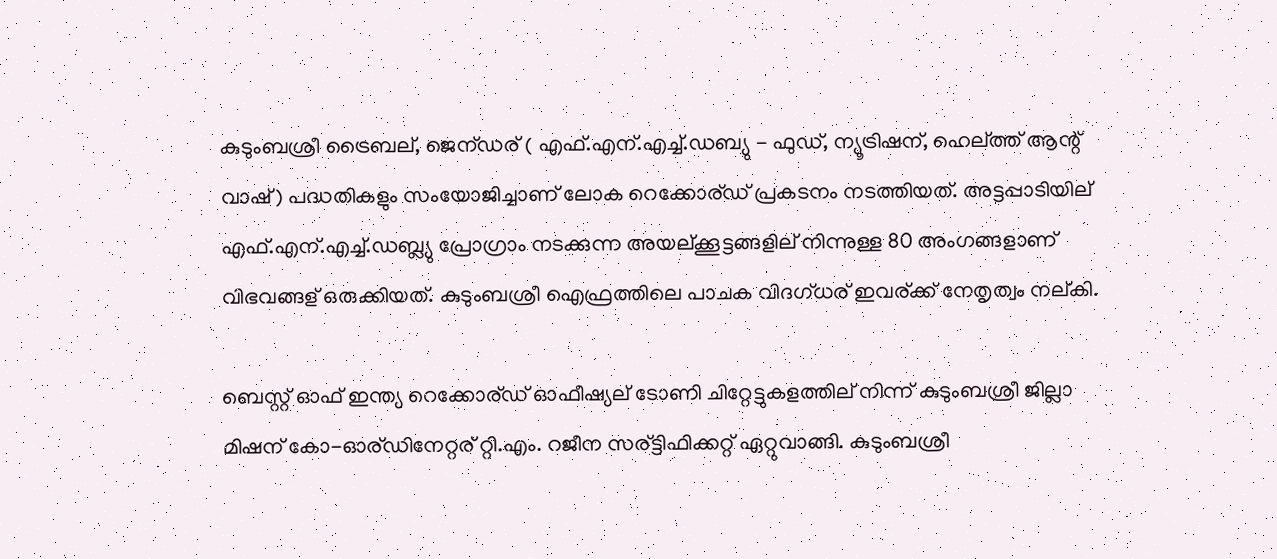കുടുംബശ്രീ ട്രൈബല്, ജെന്ഡര് ( എഫ്.എന്.എച്ച്.ഡബ്യു - ഫുഡ്, ന്യൂട്രിഷന്, ഹെല്ത്ത് ആന്റ് വാഷ്) പദ്ധതികളും സംയോജിച്ചാണ് ലോക റെക്കോര്ഡ് പ്രകടനം നടത്തിയത്. അട്ടപ്പാടിയില് എഫ്.എന്.എച്ച്.ഡബ്ല്യു പ്രോഗ്രാം നടക്കുന്ന അയല്ക്കൂട്ടങ്ങളില് നിന്നുള്ള 80 അംഗങ്ങളാണ് വിഭവങ്ങള് ഒരുക്കിയത്. കുടുംബശ്രീ ഐഫ്രത്തിലെ പാചക വിദഗ്ധര് ഇവര്ക്ക് നേതൃത്വം നല്കി.

ബെസ്റ്റ് ഓഫ് ഇന്ത്യ റെക്കോര്ഡ് ഓഫീഷ്യല് ടോണി ചിറ്റേട്ടുകളത്തില് നിന്ന് കുടുംബശ്രീ ജില്ലാ മിഷന് കോ-ഓര്ഡിനേറ്റര് റ്റി.എം. റജീന സര്ട്ടിഫിക്കറ്റ് ഏറ്റുവാങ്ങി. കുടുംബശ്രീ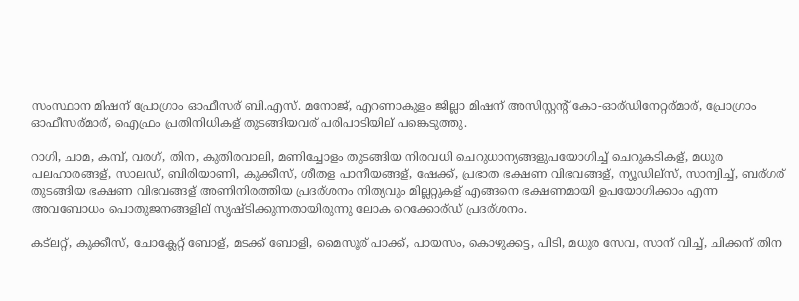സംസ്ഥാന മിഷന് പ്രോഗ്രാം ഓഫീസര് ബി.എസ്. മനോജ്, എറണാകുളം ജില്ലാ മിഷന് അസിസ്റ്റന്റ് കോ-ഓര്ഡിനേറ്റര്മാര്, പ്രോഗ്രാം ഓഫീസര്മാര്, ഐഫ്രം പ്രതിനിധികള് തുടങ്ങിയവര് പരിപാടിയില് പങ്കെടുത്തു.

റാഗി, ചാമ, കമ്പ്, വരഗ്, തിന, കുതിരവാലി, മണിച്ചോളം തുടങ്ങിയ നിരവധി ചെറുധാന്യങ്ങളുപയോഗിച്ച് ചെറുകടികള്, മധുര പലഹാരങ്ങള്, സാലഡ്, ബിരിയാണി, കുക്കീസ്, ശീതള പാനീയങ്ങള്, ഷേക്ക്, പ്രഭാത ഭക്ഷണ വിഭവങ്ങള്, ന്യൂഡില്സ്, സാന്വിച്ച്, ബര്ഗര് തുടങ്ങിയ ഭക്ഷണ വിഭവങ്ങള് അണിനിരത്തിയ പ്രദര്ശനം നിത്യവും മില്ലറ്റുകള് എങ്ങനെ ഭക്ഷണമായി ഉപയോഗിക്കാം എന്ന അവബോധം പൊതുജനങ്ങളില് സൃഷ്ടിക്കുന്നതായിരുന്നു ലോക റെക്കോര്ഡ് പ്രദര്ശനം.

കട്‌ലറ്റ്, കുക്കീസ്, ചോക്ലേറ്റ് ബോള്, മടക്ക് ബോളി, മൈസൂര് പാക്ക്, പായസം, കൊഴുക്കട്ട, പിടി, മധുര സേവ, സാന് വിച്ച്, ചിക്കന് തിന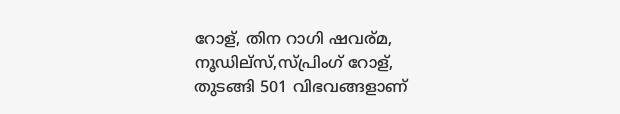റോള്, തിന റാഗി ഷവര്മ, നൂഡില്സ്,സ്പ്രിംഗ് റോള്, തുടങ്ങി 501 വിഭവങ്ങളാണ്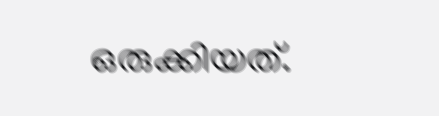ഒരുക്കിയത്.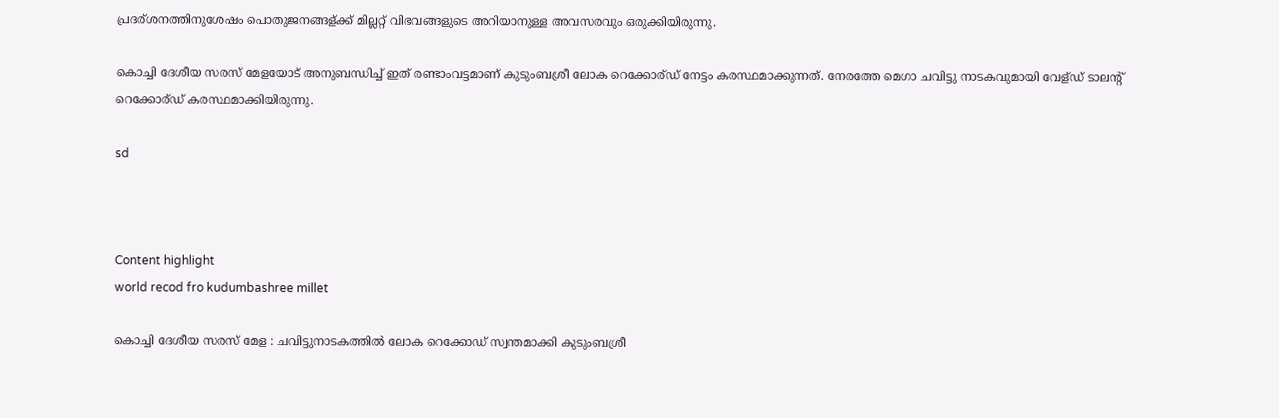പ്രദര്ശനത്തിനുശേഷം പൊതുജനങ്ങള്ക്ക് മില്ലറ്റ് വിഭവങ്ങളുടെ അറിയാനുള്ള അവസരവും ഒരുക്കിയിരുന്നു.

കൊച്ചി ദേശീയ സരസ് മേളയോട് അനുബന്ധിച്ച് ഇത് രണ്ടാംവട്ടമാണ് കുടുംബശ്രീ ലോക റെക്കോര്ഡ് നേട്ടം കരസ്ഥമാക്കുന്നത്. നേരത്തേ മെഗാ ചവിട്ടു നാടകവുമായി വേള്ഡ് ടാലന്റ് റെക്കോര്ഡ് കരസ്ഥമാക്കിയിരുന്നു.

sd



Content highlight
world recod fro kudumbashree millet

കൊച്ചി ദേശീയ സരസ് മേള : ചവിട്ടുനാടകത്തിൽ ലോക റെക്കോഡ് സ്വന്തമാക്കി കുടുംബശ്രീ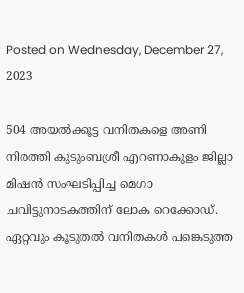Posted on Wednesday, December 27, 2023

504 അയൽക്കൂട്ട വനിതകളെ അണി നിരത്തി കുടുംബശ്രീ എറണാകുളം ജില്ലാ മിഷൻ സംഘടിപ്പിച്ച മെഗാ ചവിട്ടുനാടകത്തിന് ലോക റെക്കോഡ്. ഏറ്റവും കൂടുതൽ വനിതകൾ പങ്കെടുത്ത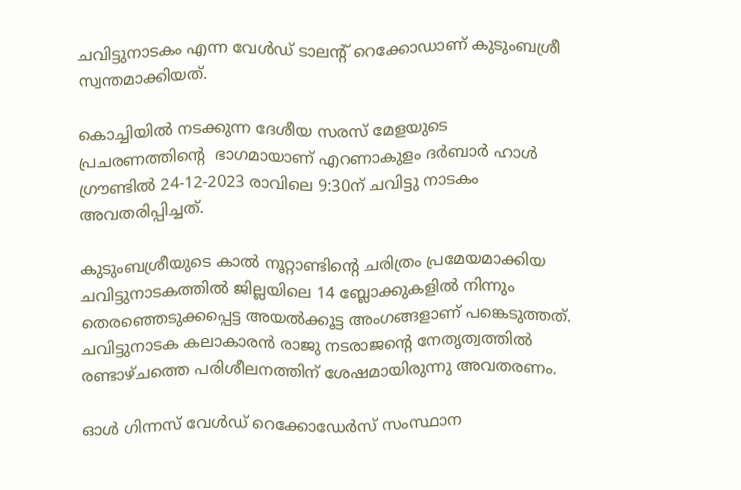ചവിട്ടുനാടകം എന്ന വേൾഡ് ടാലൻ്റ് റെക്കോഡാണ് കുടുംബശ്രീ സ്വന്തമാക്കിയത്.

കൊച്ചിയിൽ നടക്കുന്ന ദേശീയ സരസ് മേളയുടെ പ്രചരണത്തിൻ്റെ  ഭാഗമായാണ് എറണാകുളം ദർബാർ ഹാൾ ഗ്രൗണ്ടിൽ 24-12-2023 രാവിലെ 9:30ന് ചവിട്ടു നാടകം അവതരിപ്പിച്ചത്.

കുടുംബശ്രീയുടെ കാൽ നൂറ്റാണ്ടിൻ്റെ ചരിത്രം പ്രമേയമാക്കിയ ചവിട്ടുനാടകത്തിൽ ജില്ലയിലെ 14 ബ്ലോക്കുകളിൽ നിന്നും തെരഞ്ഞെടുക്കപ്പെട്ട അയൽക്കൂട്ട അംഗങ്ങളാണ് പങ്കെടുത്തത്. ചവിട്ടുനാടക കലാകാരൻ രാജു നടരാജന്റെ നേതൃത്വത്തിൽ രണ്ടാഴ്ചത്തെ പരിശീലനത്തിന് ശേഷമായിരുന്നു അവതരണം.

ഓൾ ഗിന്നസ് വേൾഡ് റെക്കോഡേർസ് സംസ്ഥാന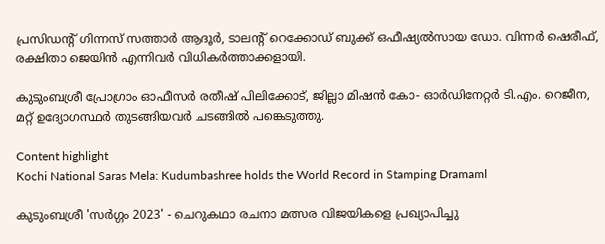പ്രസിഡന്റ് ഗിന്നസ് സത്താർ ആദൂർ, ടാലൻ്റ് റെക്കോഡ് ബുക്ക് ഒഫീഷ്യൽസായ ഡോ. വിന്നർ ഷെരീഫ്, രക്ഷിതാ ജെയിൻ എന്നിവർ വിധികർത്താക്കളായി.

കുടുംബശ്രീ പ്രോഗ്രാം ഓഫീസർ രതീഷ് പിലിക്കോട്, ജില്ലാ മിഷൻ കോ- ഓർഡിനേറ്റർ ടി.എം. റെജീന, മറ്റ് ഉദ്യോഗസ്ഥർ തുടങ്ങിയവർ ചടങ്ങിൽ പങ്കെടുത്തു.

Content highlight
Kochi National Saras Mela: Kudumbashree holds the World Record in Stamping Dramaml

കുടുംബശ്രീ 'സര്‍ഗ്ഗം 2023' - ചെറുകഥാ രചനാ മത്സര വിജയികളെ പ്രഖ്യാപിച്ചു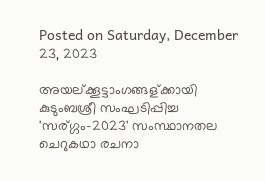Posted on Saturday, December 23, 2023

അയല്ക്കൂട്ടാംഗങ്ങള്ക്കായി കുടുംബശ്രീ സംഘടിപ്പിച്ച 'സര്ഗ്ഗം-2023' സംസ്ഥാനതല ചെറുകഥാ രചനാ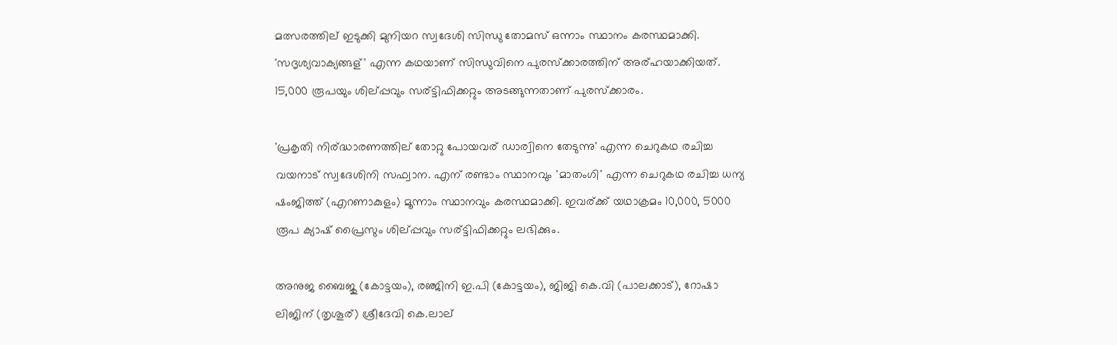മത്സരത്തില് ഇടുക്കി മുനിയറ സ്വദേശി സിന്ധു തോമസ് ഒന്നാം സ്ഥാനം കരസ്ഥമാക്കി. 'സദൃശ്യവാക്യങ്ങള്' എന്ന കഥയാണ് സിന്ധുവിനെ പുരസ്‌ക്കാരത്തിന് അര്ഹയാക്കിയത്. 15,000 രൂപയും ശില്പ്പവും സര്ട്ടിഫിക്കറ്റും അടങ്ങുന്നതാണ് പുരസ്‌ക്കാരം.

'പ്രകൃതി നിര്ദ്ധാരണത്തില് തോറ്റു പോയവര് ഡാര്വിനെ തേടുന്നു' എന്ന ചെറുകഥ രചിച്ച വയനാട് സ്വദേശിനി സഫ്വാന. എന് രണ്ടാം സ്ഥാനവും 'മാതംഗി' എന്ന ചെറുകഥ രചിച്ച ധന്യ ഷംജിത്ത് (എറണാകുളം) മൂന്നാം സ്ഥാനവും കരസ്ഥമാക്കി. ഇവര്ക്ക് യഥാക്രമം 10,000, 5000 രൂപ ക്യാഷ് പ്രൈസും ശില്പ്പവും സര്ട്ടിഫിക്കറ്റും ലഭിക്കും.

അനുജ ബൈജു (കോട്ടയം), രഞ്ജിനി ഇ.പി (കോട്ടയം), ജിജി കെ.വി (പാലക്കാട്), റോഷാ ലിജിന് (തൃശൂര്) ശ്രീദേവി കെ.ലാല്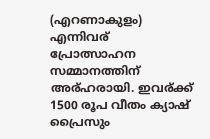(എറണാകുളം) എന്നിവര് പ്രോത്സാഹന സമ്മാനത്തിന് അര്ഹരായി. ഇവര്ക്ക് 1500 രൂപ വീതം ക്യാഷ് പ്രൈസും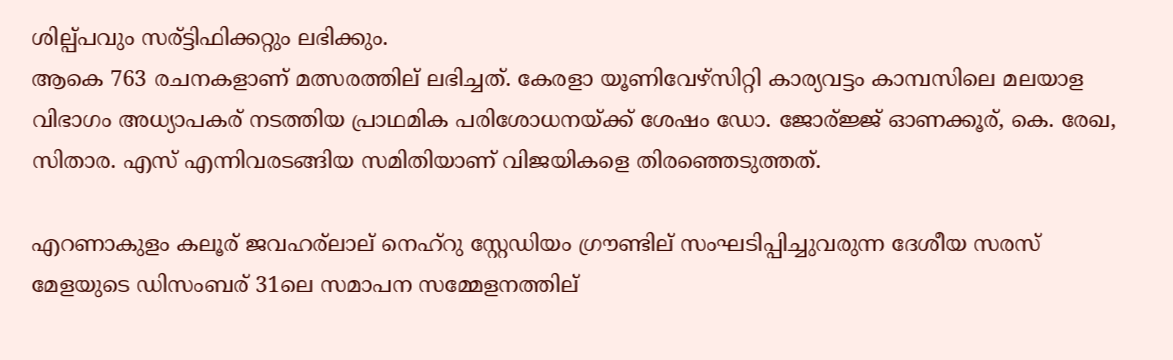ശില്പ്പവും സര്ട്ടിഫിക്കറ്റും ലഭിക്കും.
ആകെ 763 രചനകളാണ് മത്സരത്തില് ലഭിച്ചത്. കേരളാ യൂണിവേഴ്‌സിറ്റി കാര്യവട്ടം കാമ്പസിലെ മലയാള വിഭാഗം അധ്യാപകര് നടത്തിയ പ്രാഥമിക പരിശോധനയ്ക്ക് ശേഷം ഡോ. ജോര്ജ്ജ് ഓണക്കൂര്, കെ. രേഖ, സിതാര. എസ് എന്നിവരടങ്ങിയ സമിതിയാണ് വിജയികളെ തിരഞ്ഞെടുത്തത്.

എറണാകുളം കലൂര് ജവഹര്ലാല് നെഹ്‌റു സ്റ്റേഡിയം ഗ്രൗണ്ടില് സംഘടിപ്പിച്ചുവരുന്ന ദേശീയ സരസ് മേളയുടെ ഡിസംബര് 31ലെ സമാപന സമ്മേളനത്തില്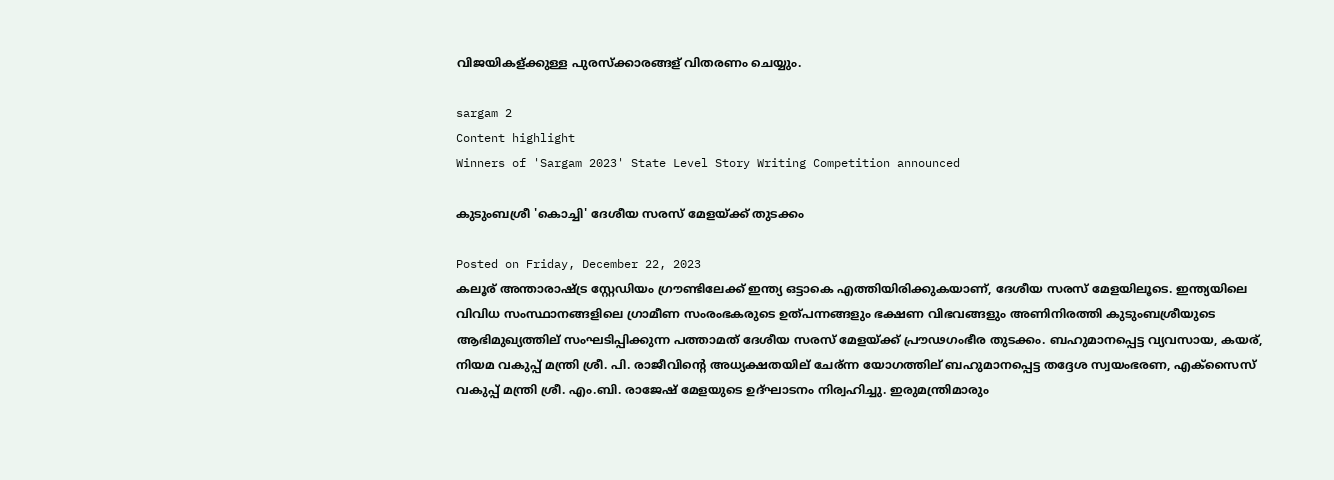വിജയികള്ക്കുള്ള പുരസ്‌ക്കാരങ്ങള് വിതരണം ചെയ്യും.

sargam 2
Content highlight
Winners of 'Sargam 2023' State Level Story Writing Competition announced

കുടുംബശ്രീ 'കൊച്ചി' ദേശീയ സരസ് മേളയ്ക്ക് തുടക്കം

Posted on Friday, December 22, 2023
കലൂര് അന്താരാഷ്ട്ര സ്റ്റേഡിയം ഗ്രൗണ്ടിലേക്ക് ഇന്ത്യ ഒട്ടാകെ എത്തിയിരിക്കുകയാണ്, ദേശീയ സരസ് മേളയിലൂടെ. ഇന്ത്യയിലെ വിവിധ സംസ്ഥാനങ്ങളിലെ ഗ്രാമീണ സംരംഭകരുടെ ഉത്പന്നങ്ങളും ഭക്ഷണ വിഭവങ്ങളും അണിനിരത്തി കുടുംബശ്രീയുടെ ആഭിമുഖ്യത്തില് സംഘടിപ്പിക്കുന്ന പത്താമത് ദേശീയ സരസ് മേളയ്ക്ക് പ്രൗഢഗംഭീര തുടക്കം. ബഹുമാനപ്പെട്ട വ്യവസായ, കയര്, നിയമ വകുപ്പ് മന്ത്രി ശ്രീ. പി. രാജീവിന്റെ അധ്യക്ഷതയില് ചേര്ന്ന യോഗത്തില് ബഹുമാനപ്പെട്ട തദ്ദേശ സ്വയംഭരണ, എക്‌സൈസ് വകുപ്പ് മന്ത്രി ശ്രീ. എം.ബി. രാജേഷ് മേളയുടെ ഉദ്ഘാടനം നിര്വഹിച്ചു. ഇരുമന്ത്രിമാരും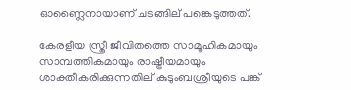ഓണ്ലൈനായാണ് ചടങ്ങില് പങ്കെടുത്തത്.

കേരളീയ സ്ത്രീ ജീവിതത്തെ സാമൂഹികമായും സാമ്പത്തികമായും രാഷ്ട്രീയമായും ശാക്തീകരിക്കുന്നതില് കുടുംബശ്രീയുടെ പങ്ക്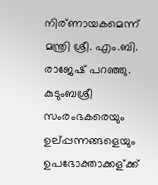നിര്ണായകമെന്ന് മന്ത്രി ശ്രീ. എം.ബി. രാജേഷ് പറഞ്ഞു. കുടുംബശ്രീ സംരംഭകരെയും ഉല്പ്പന്നങ്ങളെയും ഉപഭോക്താക്കള്ക്ക്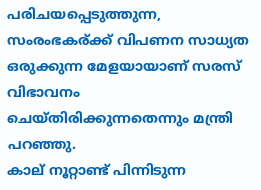പരിചയപ്പെടുത്തുന്ന, സംരംഭകര്ക്ക് വിപണന സാധ്യത ഒരുക്കുന്ന മേളയായാണ് സരസ് വിഭാവനം ചെയ്തിരിക്കുന്നതെന്നും മന്ത്രി പറഞ്ഞു.
കാല് നൂറ്റാണ്ട് പിന്നിടുന്ന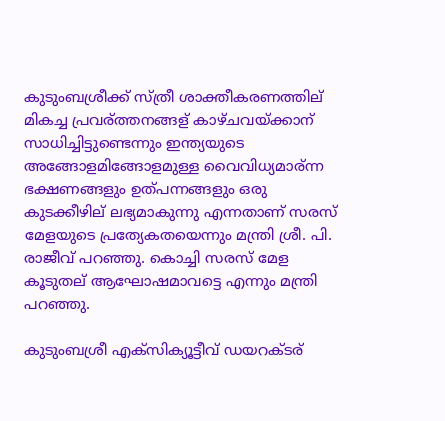കുടുംബശ്രീക്ക് സ്ത്രീ ശാക്തീകരണത്തില് മികച്ച പ്രവര്ത്തനങ്ങള് കാഴ്ചവയ്ക്കാന് സാധിച്ചിട്ടുണ്ടെന്നും ഇന്ത്യയുടെ അങ്ങോളമിങ്ങോളമുള്ള വൈവിധ്യമാര്ന്ന ഭക്ഷണങ്ങളും ഉത്പന്നങ്ങളും ഒരു കുടക്കീഴില് ലഭ്യമാകുന്നു എന്നതാണ് സരസ് മേളയുടെ പ്രത്യേകതയെന്നും മന്ത്രി ശ്രീ. പി. രാജീവ് പറഞ്ഞു. കൊച്ചി സരസ് മേള കൂടുതല് ആഘോഷമാവട്ടെ എന്നും മന്ത്രി പറഞ്ഞു.

കുടുംബശ്രീ എക്‌സിക്യൂട്ടീവ് ഡയറക്ടര്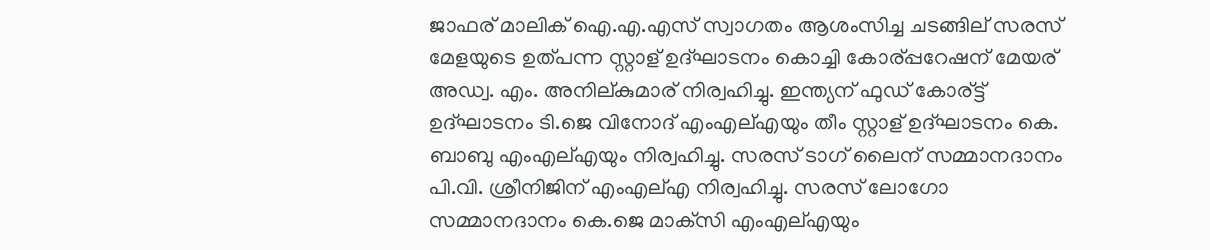ജാഫര് മാലിക് ഐ.എ.എസ് സ്വാഗതം ആശംസിച്ച ചടങ്ങില് സരസ് മേളയുടെ ഉത്പന്ന സ്റ്റാള് ഉദ്ഘാടനം കൊച്ചി കോര്പ്പറേഷന് മേയര് അഡ്വ. എം. അനില്കുമാര് നിര്വഹിച്ചു. ഇന്ത്യന് ഫുഡ് കോര്ട്ട് ഉദ്ഘാടനം ടി.ജെ വിനോദ് എംഎല്എയും തീം സ്റ്റാള് ഉദ്ഘാടനം കെ. ബാബു എംഎല്എയും നിര്വഹിച്ചു. സരസ് ടാഗ് ലൈന് സമ്മാനദാനം പി.വി. ശ്രീനിജിന് എംഎല്എ നിര്വഹിച്ചു. സരസ് ലോഗോ സമ്മാനദാനം കെ.ജെ മാക്‌സി എംഎല്എയും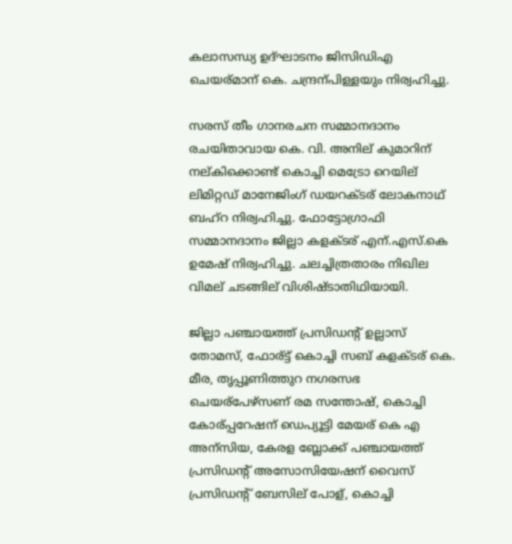കലാസന്ധ്യ ഉദ്ഘാടനം ജിസിഡിഎ ചെയര്മാന് കെ. ചന്ദ്രന്പിള്ളയും നിര്വഹിച്ചു.

സരസ് തീം ഗാനരചന സമ്മാനദാനം രചയിതാവായ കെ. വി. അനില് കുമാറിന് നല്കിക്കൊണ്ട് കൊച്ചി മെട്രോ റെയില് ലിമിറ്റഡ് മാനേജിംഗ് ഡയറക്ടര് ലോകനാഥ് ബഹ്‌റ നിര്വഹിച്ചു. ഫോട്ടോഗ്രാഫി സമ്മാനദാനം ജില്ലാ കളക്ടര് എന്.എസ്.കെ ഉമേഷ് നിര്വഹിച്ചു. ചലച്ചിത്രതാരം നിഖില വിമല് ചടങ്ങില് വിശിഷ്ടാതിഥിയായി.

ജില്ലാ പഞ്ചായത്ത് പ്രസിഡന്റ് ഉല്ലാസ് തോമസ്, ഫോര്ട്ട് കൊച്ചി സബ് കളക്ടര് കെ. മീര, തൃപ്പൂണിത്തുറ നഗരസഭ ചെയര്പേഴ്‌സണ് രമ സന്തോഷ്, കൊച്ചി കോര്പ്പറേഷന് ഡെപ്യൂട്ടി മേയര് കെ എ അന്സിയ, കേരള ബ്ലോക്ക് പഞ്ചായത്ത് പ്രസിഡന്റ് അസോസിയേഷന് വൈസ് പ്രസിഡന്റ് ബേസില് പോള്, കൊച്ചി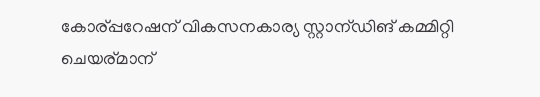കോര്പ്പറേഷന് വികസനകാര്യ സ്റ്റാന്ഡിങ് കമ്മിറ്റി ചെയര്മാന്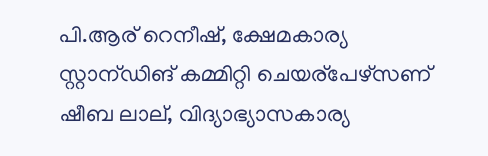പി.ആര് റെനീഷ്, ക്ഷേമകാര്യ സ്റ്റാന്ഡിങ് കമ്മിറ്റി ചെയര്പേഴ്‌സണ് ഷീബ ലാല്, വിദ്യാഭ്യാസകാര്യ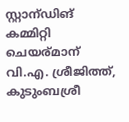സ്റ്റാന്ഡിങ് കമ്മിറ്റി ചെയര്മാന് വി.എ. ശ്രീജിത്ത്, കുടുംബശ്രീ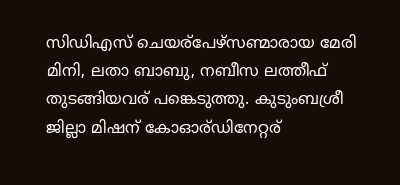സിഡിഎസ് ചെയര്പേഴ്‌സണ്മാരായ മേരി മിനി, ലതാ ബാബു, നബീസ ലത്തീഫ് തുടങ്ങിയവര് പങ്കെടുത്തു. കുടുംബശ്രീ ജില്ലാ മിഷന് കോഓര്ഡിനേറ്റര്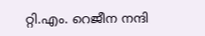റ്റി.എം. റെജീന നന്ദി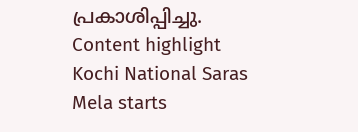പ്രകാശിപ്പിച്ചു.
Content highlight
Kochi National Saras Mela starts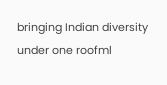bringing Indian diversity under one roofml